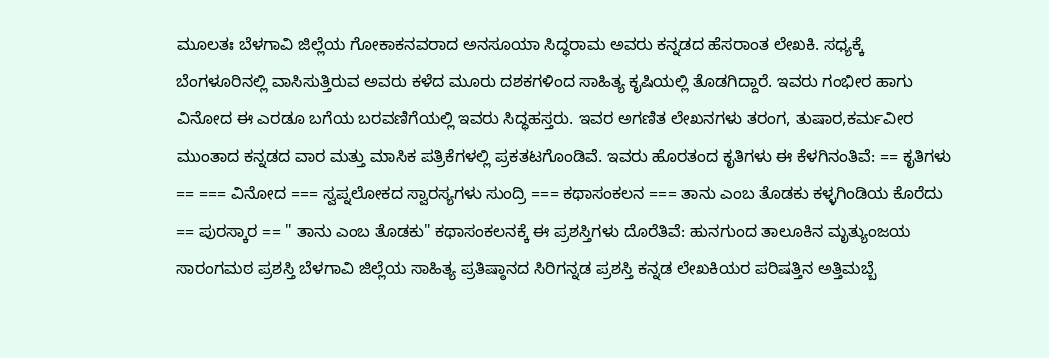ಮೂಲತಃ ಬೆಳಗಾವಿ ಜಿಲ್ಲೆಯ ಗೋಕಾಕನವರಾದ ಅನಸೂಯಾ ಸಿದ್ಧರಾಮ ಅವರು ಕನ್ನಡದ ಹೆಸರಾಂತ ಲೇಖಕಿ. ಸಧ್ಯಕ್ಕೆ ಬೆಂಗಳೂರಿನಲ್ಲಿ ವಾಸಿಸುತ್ತಿರುವ ಅವರು ಕಳೆದ ಮೂರು ದಶಕಗಳಿಂದ ಸಾಹಿತ್ಯ ಕೃಷಿಯಲ್ಲಿ ತೊಡಗಿದ್ದಾರೆ. ಇವರು ಗಂಭೀರ ಹಾಗು ವಿನೋದ ಈ ಎರಡೂ ಬಗೆಯ ಬರವಣಿಗೆಯಲ್ಲಿ ಇವರು ಸಿದ್ಧಹಸ್ತರು. ಇವರ ಅಗಣಿತ ಲೇಖನಗಳು ತರಂಗ, ತುಷಾರ,ಕರ್ಮವೀರ ಮುಂತಾದ ಕನ್ನಡದ ವಾರ ಮತ್ತು ಮಾಸಿಕ ಪತ್ರಿಕೆಗಳಲ್ಲಿ ಪ್ರಕತಟಗೊಂಡಿವೆ. ಇವರು ಹೊರತಂದ ಕೃತಿಗಳು ಈ ಕೆಳಗಿನಂತಿವೆ: == ಕೃತಿಗಳು == === ವಿನೋದ === ಸ್ವಪ್ನಲೋಕದ ಸ್ವಾರಸ್ಯಗಳು ಸುಂದ್ರಿ === ಕಥಾಸಂಕಲನ === ತಾನು ಎಂಬ ತೊಡಕು ಕಳ್ಳಗಿಂಡಿಯ ಕೊರೆದು == ಪುರಸ್ಕಾರ == " ತಾನು ಎಂಬ ತೊಡಕು" ಕಥಾಸಂಕಲನಕ್ಕೆ ಈ ಪ್ರಶಸ್ತಿಗಳು ದೊರೆತಿವೆ: ಹುನಗುಂದ ತಾಲೂಕಿನ ಮೃತ್ಯುಂಜಯ ಸಾರಂಗಮಠ ಪ್ರಶಸ್ತಿ ಬೆಳಗಾವಿ ಜಿಲ್ಲೆಯ ಸಾಹಿತ್ಯ ಪ್ರತಿಷ್ಠಾನದ ಸಿರಿಗನ್ನಡ ಪ್ರಶಸ್ತಿ ಕನ್ನಡ ಲೇಖಕಿಯರ ಪರಿಷತ್ತಿನ ಅತ್ತಿಮಬ್ಬೆ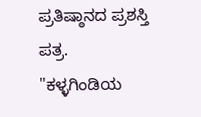ಪ್ರತಿಷ್ಠಾನದ ಪ್ರಶಸ್ತಿ ಪತ್ರ. "ಕಳ್ಳಗಿಂಡಿಯ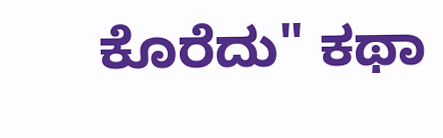ಕೊರೆದು" ಕಥಾ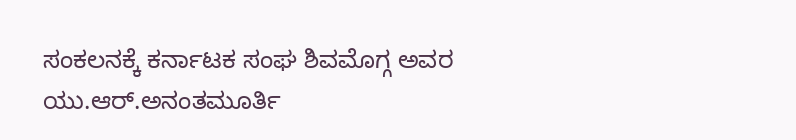ಸಂಕಲನಕ್ಕೆ ಕರ್ನಾಟಕ ಸಂಘ ಶಿವಮೊಗ್ಗ ಅವರ ಯು.ಆರ್.ಅನಂತಮೂರ್ತಿ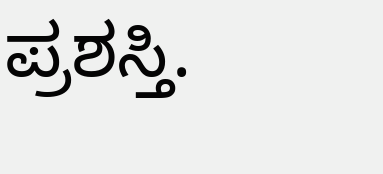ಪ್ರಶಸ್ತಿ.